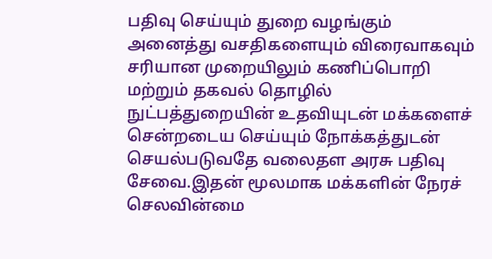பதிவு செய்யும் துறை வழங்கும் அனைத்து வசதிகளையும் விரைவாகவும் சரியான முறையிலும் கணிப்பொறி மற்றும் தகவல் தொழில் நுட்பத்துறையின் உதவியுடன் மக்களைச் சென்றடைய செய்யும் நோக்கத்துடன் செயல்படுவதே வலைதள அரசு பதிவு சேவை.இதன் மூலமாக மக்களின் நேரச் செலவின்மை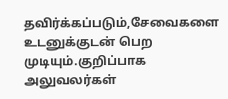தவிர்க்கப்படும்,சேவைகளை உடனுக்குடன் பெற முடியும்.குறிப்பாக அலுவலர்கள்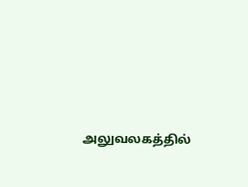அலுவலகத்தில்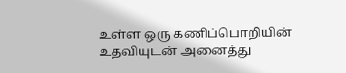உள்ள ஒரு கணிப்பொறியின் உதவியுடன் அனைத்து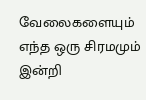வேலைகளையும் எந்த ஒரு சிரமமும் இன்றி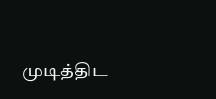முடித்திட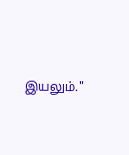இயலும்."